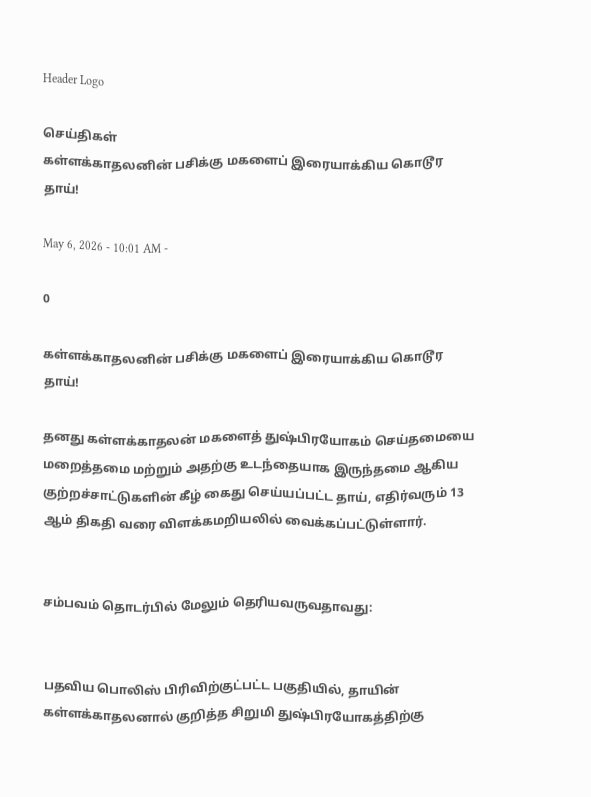Header Logo

செய்திகள்
கள்ளக்காதலனின் பசிக்கு மகளைப் இரையாக்கிய கொடூர தாய்!

May 6, 2026 - 10:01 AM -

0

கள்ளக்காதலனின் பசிக்கு மகளைப் இரையாக்கிய கொடூர தாய்!

தனது கள்ளக்காதலன் மகளைத் துஷ்பிரயோகம் செய்தமையை மறைத்தமை மற்றும் அதற்கு உடந்தையாக இருந்தமை ஆகிய குற்றச்சாட்டுகளின் கீழ் கைது செய்யப்பட்ட தாய், எதிர்வரும் 13 ஆம் திகதி வரை விளக்கமறியலில் வைக்கப்பட்டுள்ளார்.


சம்பவம் தொடர்பில் மேலும் தெரியவருவதாவது:


பதவிய பொலிஸ் பிரிவிற்குட்பட்ட பகுதியில், தாயின் கள்ளக்காதலனால் குறித்த சிறுமி துஷ்பிரயோகத்திற்கு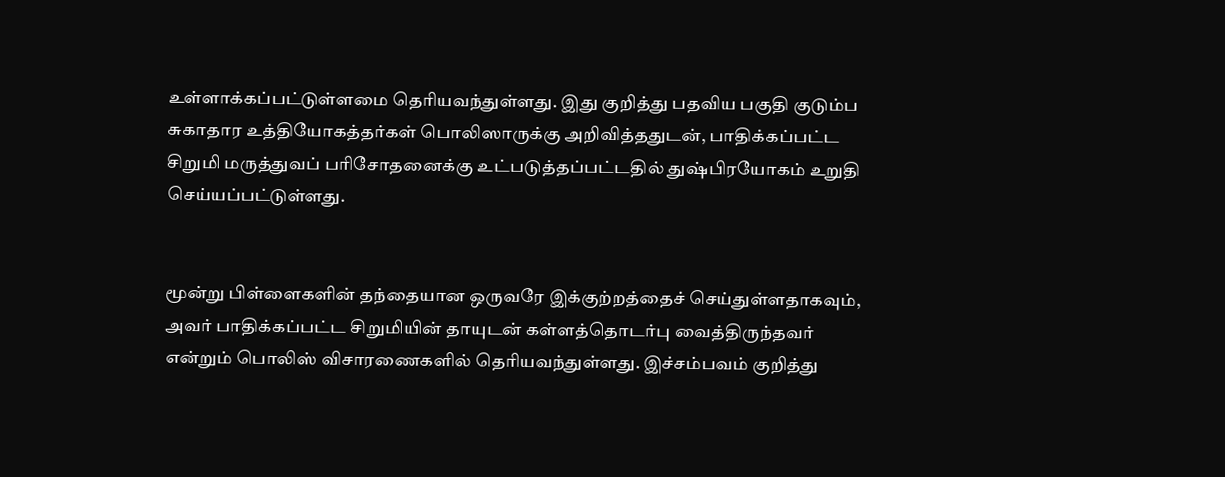உள்ளாக்கப்பட்டுள்ளமை தெரியவந்துள்ளது. இது குறித்து பதவிய பகுதி குடும்ப சுகாதார உத்தியோகத்தர்கள் பொலிஸாருக்கு அறிவித்ததுடன், பாதிக்கப்பட்ட சிறுமி மருத்துவப் பரிசோதனைக்கு உட்படுத்தப்பட்டதில் துஷ்பிரயோகம் உறுதி செய்யப்பட்டுள்ளது.


மூன்று பிள்ளைகளின் தந்தையான ஒருவரே இக்குற்றத்தைச் செய்துள்ளதாகவும், அவர் பாதிக்கப்பட்ட சிறுமியின் தாயுடன் கள்ளத்தொடர்பு வைத்திருந்தவர் என்றும் பொலிஸ் விசாரணைகளில் தெரியவந்துள்ளது. இச்சம்பவம் குறித்து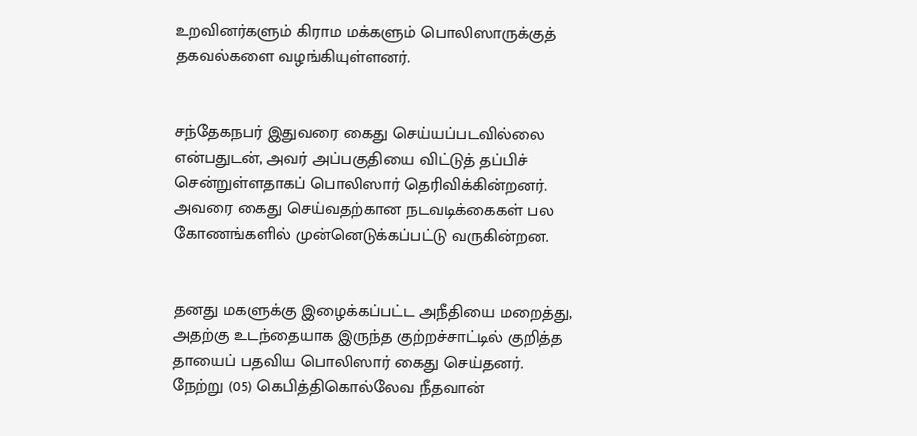உறவினர்களும் கிராம மக்களும் பொலிஸாருக்குத் தகவல்களை வழங்கியுள்ளனர்.


சந்தேகநபர் இதுவரை கைது செய்யப்படவில்லை என்பதுடன், அவர் அப்பகுதியை விட்டுத் தப்பிச் சென்றுள்ளதாகப் பொலிஸார் தெரிவிக்கின்றனர். அவரை கைது செய்வதற்கான நடவடிக்கைகள் பல கோணங்களில் முன்னெடுக்கப்பட்டு வருகின்றன.


தனது மகளுக்கு இழைக்கப்பட்ட அநீதியை மறைத்து, அதற்கு உடந்தையாக இருந்த குற்றச்சாட்டில் குறித்த தாயைப் பதவிய பொலிஸார் கைது செய்தனர். நேற்று (05) கெபித்திகொல்லேவ நீதவான்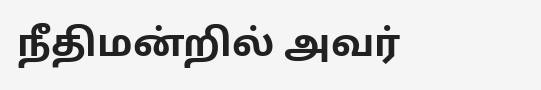நீதிமன்றில் அவர்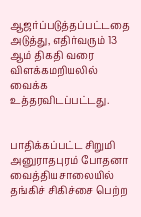ஆஜர்ப்படுத்தப்பட்டதை அடுத்து, எதிர்வரும் 13 ஆம் திகதி வரை விளக்கமறியலில் வைக்க உத்தரவிடப்பட்டது.


பாதிக்கப்பட்ட சிறுமி அனுராதபுரம் போதனா வைத்தியசாலையில் தங்கிச் சிகிச்சை பெற்ற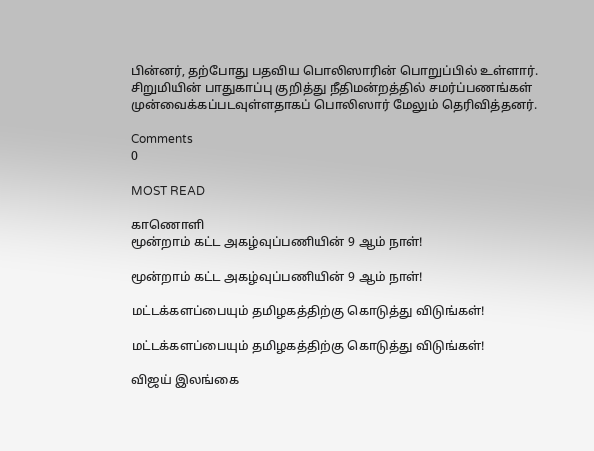பின்னர், தற்போது பதவிய பொலிஸாரின் பொறுப்பில் உள்ளார். சிறுமியின் பாதுகாப்பு குறித்து நீதிமன்றத்தில் சமர்ப்பணங்கள் முன்வைக்கப்படவுள்ளதாகப் பொலிஸார் மேலும் தெரிவித்தனர்.

Comments
0

MOST READ

காணொளி
மூன்றாம் கட்ட அகழ்வுப்பணியின் 9 ஆம் நாள்!

மூன்றாம் கட்ட அகழ்வுப்பணியின் 9 ஆம் நாள்!

மட்டக்களப்பையும் தமிழகத்திற்கு கொடுத்து விடுங்கள்!

மட்டக்களப்பையும் தமிழகத்திற்கு கொடுத்து விடுங்கள்!

விஜய் இலங்கை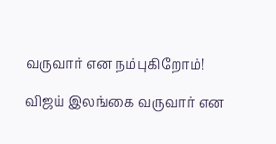வருவார் என நம்புகிறோம்!

விஜய் இலங்கை வருவார் என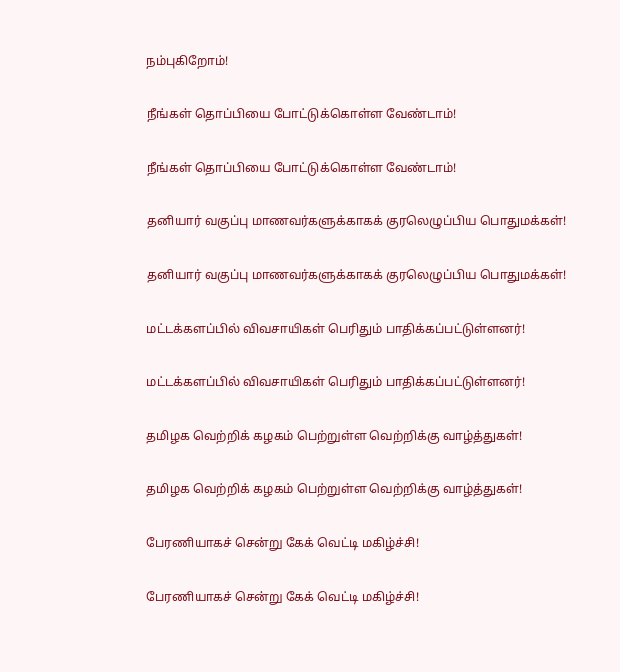நம்புகிறோம்!

நீங்கள் தொப்பியை போட்டுக்கொள்ள வேண்டாம்!

நீங்கள் தொப்பியை போட்டுக்கொள்ள வேண்டாம்!

தனியார் வகுப்பு மாணவர்களுக்காகக் குரலெழுப்பிய பொதுமக்கள்!

தனியார் வகுப்பு மாணவர்களுக்காகக் குரலெழுப்பிய பொதுமக்கள்!

மட்டக்களப்பில் விவசாயிகள் பெரிதும் பாதிக்கப்பட்டுள்ளனர்!

மட்டக்களப்பில் விவசாயிகள் பெரிதும் பாதிக்கப்பட்டுள்ளனர்!

தமிழக வெற்றிக் கழகம் பெற்றுள்ள வெற்றிக்கு வாழ்த்துகள்!

தமிழக வெற்றிக் கழகம் பெற்றுள்ள வெற்றிக்கு வாழ்த்துகள்!

பேரணியாகச் சென்று கேக் வெட்டி மகிழ்ச்சி!

பேரணியாகச் சென்று கேக் வெட்டி மகிழ்ச்சி!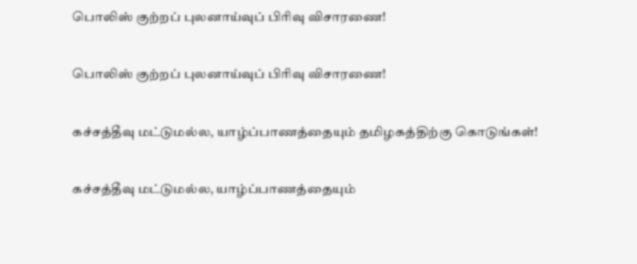பொலிஸ் குற்றப் புலனாய்வுப் பிரிவு விசாரணை!

பொலிஸ் குற்றப் புலனாய்வுப் பிரிவு விசாரணை!

கச்சத்தீவு மட்டுமல்ல, யாழ்ப்பாணத்தையும் தமிழகத்திற்கு கொடுங்கள்!

கச்சத்தீவு மட்டுமல்ல, யாழ்ப்பாணத்தையும்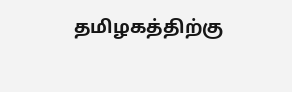தமிழகத்திற்கு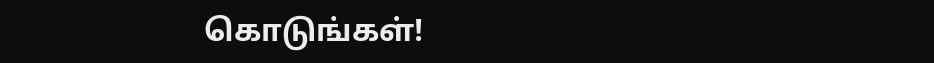கொடுங்கள்!